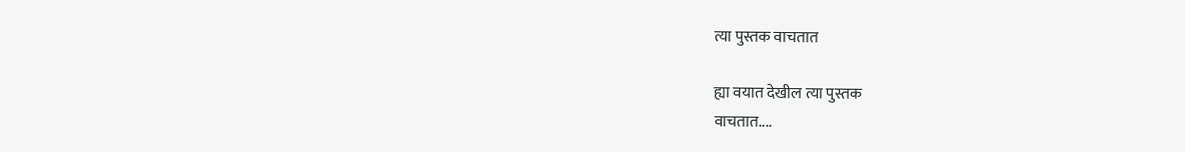त्या पुस्तक वाचतात

ह्या वयात देखील त्या पुस्तक
वाचतात....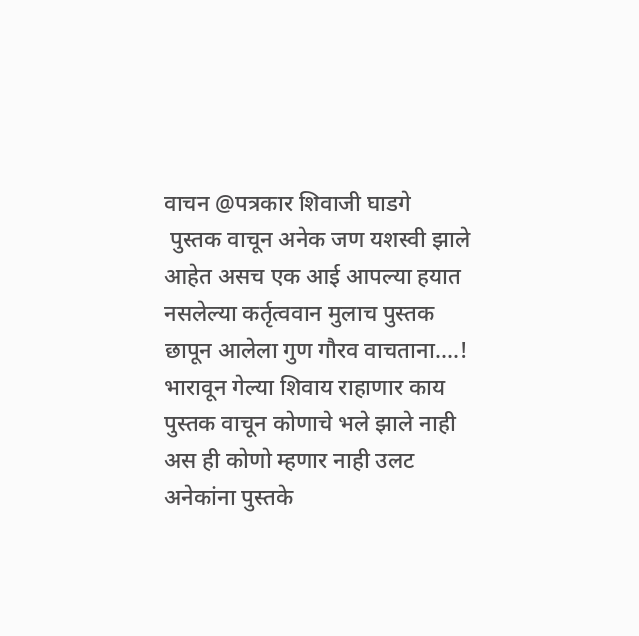वाचन @पत्रकार शिवाजी घाडगे
 पुस्तक वाचून अनेक जण यशस्वी झाले आहेत असच एक आई आपल्या हयात नसलेल्या कर्तृत्ववान मुलाच पुस्तक छापून आलेला गुण गौरव वाचताना....! भारावून गेल्या शिवाय राहाणार काय
पुस्तक वाचून कोणाचे भले झाले नाही अस ही कोणो म्हणार नाही उलट अनेकांना पुस्तके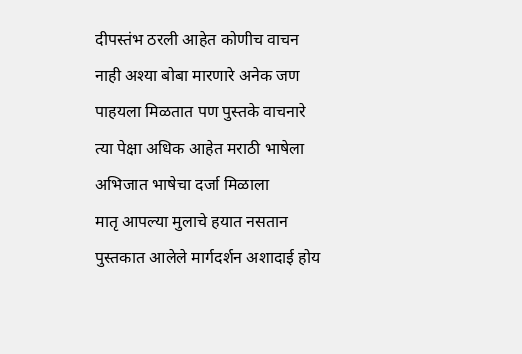दीपस्तंभ ठरली आहेत कोणीच वाचन नाही अश्या बोबा मारणारे अनेक जण पाहयला मिळतात पण पुस्तके वाचनारे त्या पेक्षा अधिक आहेत मराठी भाषेला अभिजात भाषेचा दर्जा मिळाला
मातृ आपल्या मुलाचे हयात नसतान पुस्तकात आलेले मार्गदर्शन अशादाई होय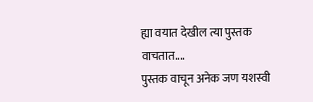ह्या वयात देखील त्या पुस्तक
वाचतात....
पुस्तक वाचून अनेक जण यशस्वी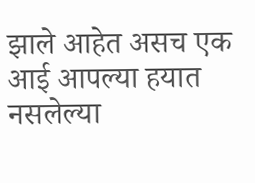झाले आहेत असच एक आई आपल्या हयात नसलेल्या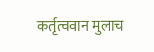कर्तृत्ववान मुलाच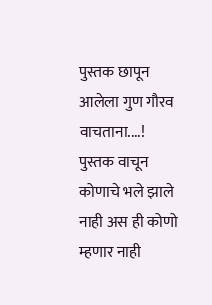पुस्तक छापून आलेला गुण गौरव वाचताना....!
पुस्तक वाचून कोणाचे भले झाले नाही अस ही कोणो म्हणार नाही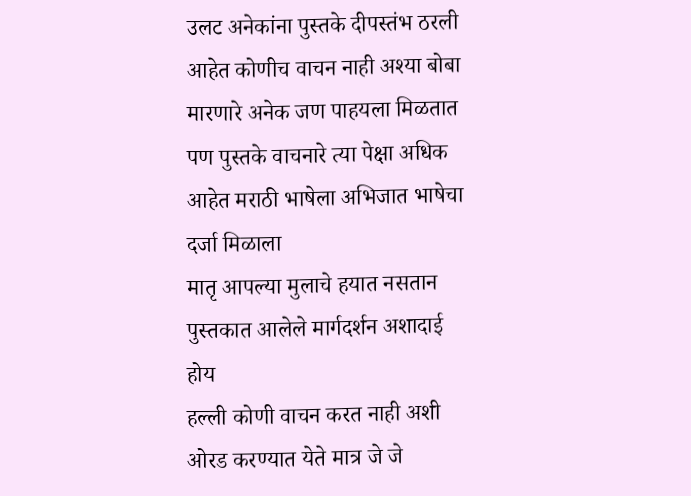उलट अनेकांना पुस्तके दीपस्तंभ ठरली आहेत कोणीच वाचन नाही अश्या बोबा मारणारे अनेक जण पाहयला मिळतात पण पुस्तके वाचनारे त्या पेक्षा अधिक आहेत मराठी भाषेला अभिजात भाषेचा दर्जा मिळाला
मातृ आपल्या मुलाचे हयात नसतान पुस्तकात आलेले मार्गदर्शन अशादाई होय
हल्ली कोणी वाचन करत नाही अशी ओरड करण्यात येते मात्र जे जे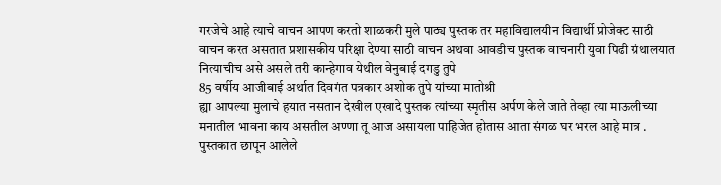गरजेचे आहे त्याचे वाचन आपण करतो शाळकरी मुले पाठ्य पुस्तक तर महाविद्यालयीन विद्यार्थी प्रोजेक्ट साठी वाचन करत असतात प्रशासकीय परिक्षा देण्या साठी वाचन अथवा आवडीच पुस्तक वाचनारी युवा पिढी ग्रंथालयात नित्याचीच असे असले तरी कान्हेगाव येथील वेनुबाई दगडु तुपे
85 वर्षीय आजीबाई अर्थात दिवगंत पत्रकार अशोक तुपे यांच्या मातोश्री
ह्या आपल्या मुलाचे हयात नसतान देखील एखादे पुस्तक त्यांच्या स्मृतीस अर्पण केले जाते तेव्हा त्या माऊलीच्या मनातील भावना काय असतील अण्णा तू आज असायला पाहिजेत होतास आता संगळ घर भरल आहे मात्र .
पुस्तकात छापून आलेले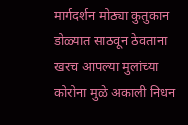मार्गदर्शन मोठ्या कुतुकान डोळ्यात साठवून ठेवताना खरच आपल्या मुलांच्या कोरोना मुळे अकाली निधन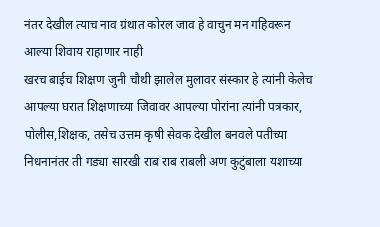नंतर देखील त्याच नाव ग्रंथात कोरल जाव हे वाचुन मन गहिवरून आल्या शिवाय राहाणार नाही
खरच बाईच शिक्षण जुनी चौथी झालेल मुलावर संस्कार हे त्यांनी केलेच आपल्या घरात शिक्षणाच्या जिवावर आपल्या पोरांना त्यांनी पत्रकार, पोलीस,शिक्षक, तसेच उत्तम कृषी सेवक देखील बनवले पतीच्या निधनानंतर ती गड्या सारखी राब राब राबली अण कुटुंबाला यशाच्या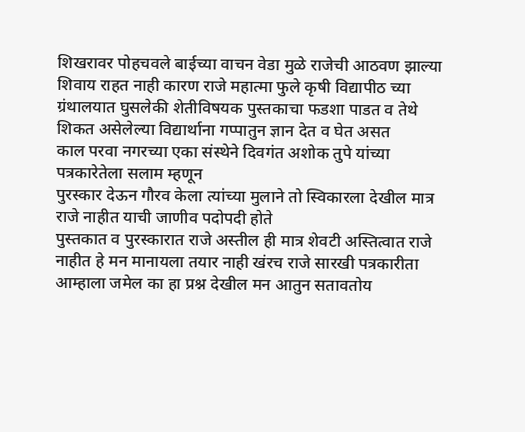शिखरावर पोहचवले बाईच्या वाचन वेडा मुळे राजेची आठवण झाल्या शिवाय राहत नाही कारण राजे महात्मा फुले कृषी विद्यापीठ च्या ग्रंथालयात घुसलेकी शेतीविषयक पुस्तकाचा फडशा पाडत व तेथे शिकत असेलेल्या विद्यार्थाना गप्पातुन ज्ञान देत व घेत असत
काल परवा नगरच्या एका संस्थेने दिवगंत अशोक तुपे यांच्या पत्रकारेतेला सलाम म्हणून
पुरस्कार देऊन गौरव केला त्यांच्या मुलाने तो स्विकारला देखील मात्र राजे नाहीत याची जाणीव पदोपदी होते
पुस्तकात व पुरस्कारात राजे अस्तील ही मात्र शेवटी अस्तित्वात राजे नाहीत हे मन मानायला तयार नाही खंरच राजे सारखी पत्रकारीता आम्हाला जमेल का हा प्रश्न देखील मन आतुन सतावतोय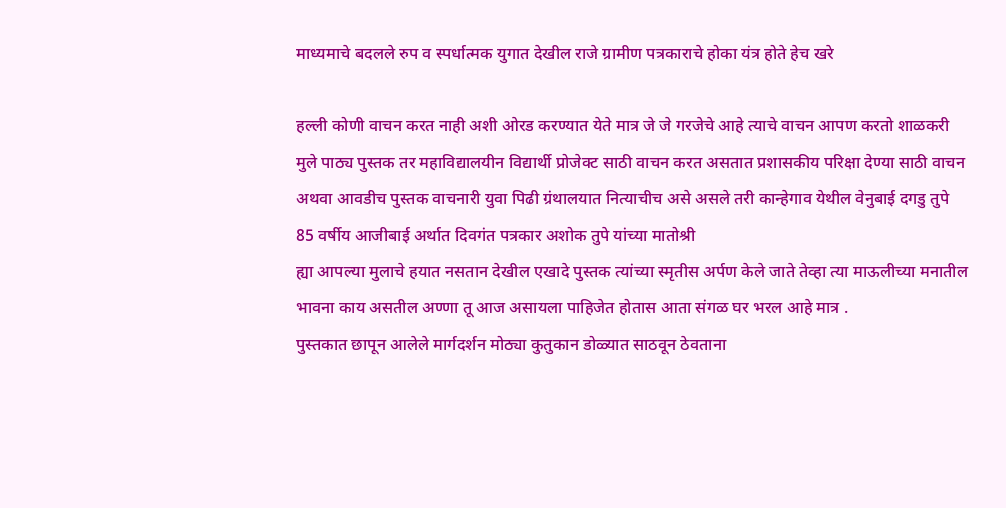माध्यमाचे बदलले रुप व स्पर्धात्मक युगात देखील राजे ग्रामीण पत्रकाराचे होका यंत्र होते हेच खरे

हल्ली कोणी वाचन करत नाही अशी ओरड करण्यात येते मात्र जे जे गरजेचे आहे त्याचे वाचन आपण करतो शाळकरी मुले पाठ्य पुस्तक तर महाविद्यालयीन विद्यार्थी प्रोजेक्ट साठी वाचन करत असतात प्रशासकीय परिक्षा देण्या साठी वाचन अथवा आवडीच पुस्तक वाचनारी युवा पिढी ग्रंथालयात नित्याचीच असे असले तरी कान्हेगाव येथील वेनुबाई दगडु तुपे
85 वर्षीय आजीबाई अर्थात दिवगंत पत्रकार अशोक तुपे यांच्या मातोश्री
ह्या आपल्या मुलाचे हयात नसतान देखील एखादे पुस्तक त्यांच्या स्मृतीस अर्पण केले जाते तेव्हा त्या माऊलीच्या मनातील भावना काय असतील अण्णा तू आज असायला पाहिजेत होतास आता संगळ घर भरल आहे मात्र .
पुस्तकात छापून आलेले मार्गदर्शन मोठ्या कुतुकान डोळ्यात साठवून ठेवताना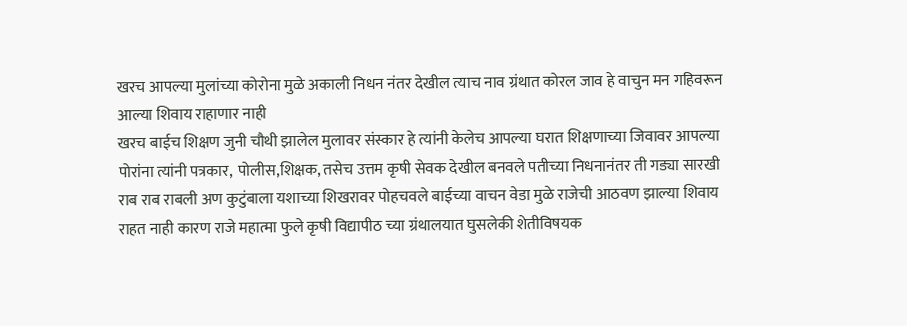खरच आपल्या मुलांच्या कोरोना मुळे अकाली निधन नंतर देखील त्याच नाव ग्रंथात कोरल जाव हे वाचुन मन गहिवरून आल्या शिवाय राहाणार नाही
खरच बाईच शिक्षण जुनी चौथी झालेल मुलावर संस्कार हे त्यांनी केलेच आपल्या घरात शिक्षणाच्या जिवावर आपल्या पोरांना त्यांनी पत्रकार,  पोलीस,शिक्षक, तसेच उत्तम कृषी सेवक देखील बनवले पतीच्या निधनानंतर ती गड्या सारखी राब राब राबली अण कुटुंबाला यशाच्या शिखरावर पोहचवले बाईच्या वाचन वेडा मुळे राजेची आठवण झाल्या शिवाय राहत नाही कारण राजे महात्मा फुले कृषी विद्यापीठ च्या ग्रंथालयात घुसलेकी शेतीविषयक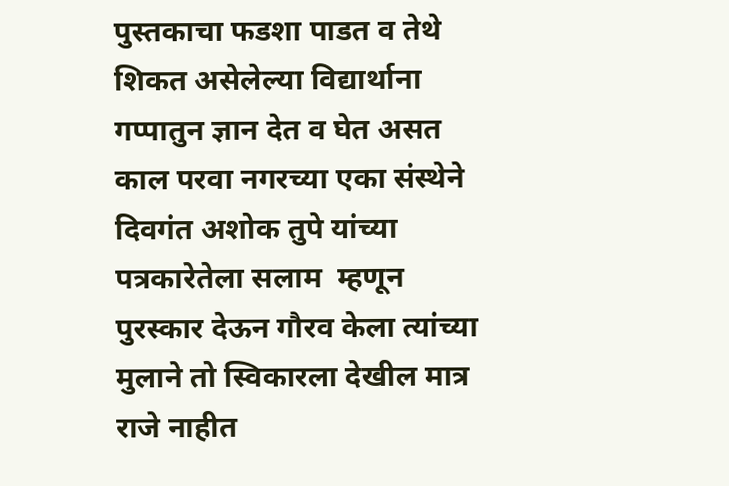पुस्तकाचा फडशा पाडत व तेथे शिकत असेलेल्या विद्यार्थाना गप्पातुन ज्ञान देत व घेत असत
काल परवा नगरच्या एका संस्थेने दिवगंत अशोक तुपे यांच्या पत्रकारेतेला सलाम  म्हणून पुरस्कार देऊन गौरव केला त्यांच्या मुलाने तो स्विकारला देखील मात्र राजे नाहीत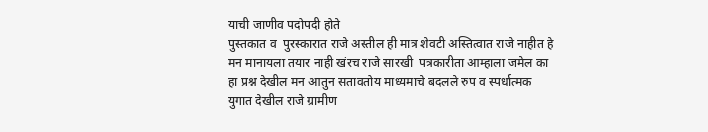याची जाणीव पदोपदी होते
पुस्तकात व  पुरस्कारात राजे अस्तील ही मात्र शेवटी अस्तित्वात राजे नाहीत हे मन मानायला तयार नाही खंरच राजे सारखी  पत्रकारीता आम्हाला जमेल का हा प्रश्न देखील मन आतुन सतावतोय माध्यमाचे बदलले रुप व स्पर्धात्मक युगात देखील राजे ग्रामीण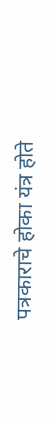पत्रकाराचे होका यंत्र होते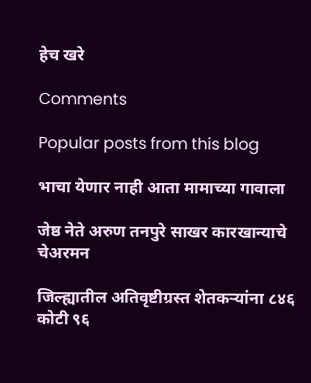हेच खरे

Comments

Popular posts from this blog

भाचा येणार नाही आता मामाच्या गावाला

जेष्ठ नेते अरुण तनपुरे साखर कारखान्याचे चेअरमन

जिल्ह्यातील अतिवृष्टीग्रस्त शेतकऱ्यांना ८४६ कोटी ९६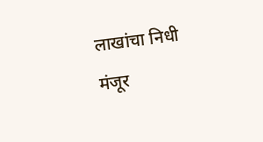लाखांचा निधी मंजूर